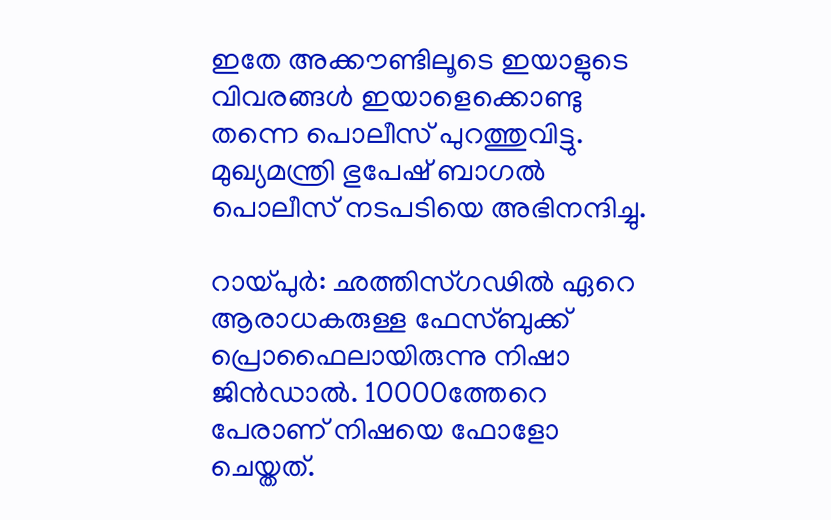ഇതേ അക്കൗണ്ടിലൂടെ ഇയാളുടെ വിവരങ്ങള്‍ ഇയാളെക്കൊണ്ടു തന്നെ പൊലീസ് പുറത്തുവിട്ടു. മുഖ്യമന്ത്രി ഭുപേഷ് ബാഗല്‍ പൊലീസ് നടപടിയെ അഭിനന്ദിച്ചു.

റായ്പുര്‍: ഛത്തിസ്ഗഢില്‍ ഏറെ ആരാധകരുള്ള ഫേസ്ബുക്ക് പ്രൊഫൈലായിരുന്നു നിഷാ ജിന്‍ഡാല്‍. 10000ത്തേറെ പേരാണ് നിഷയെ ഫോളോ ചെയ്തത്.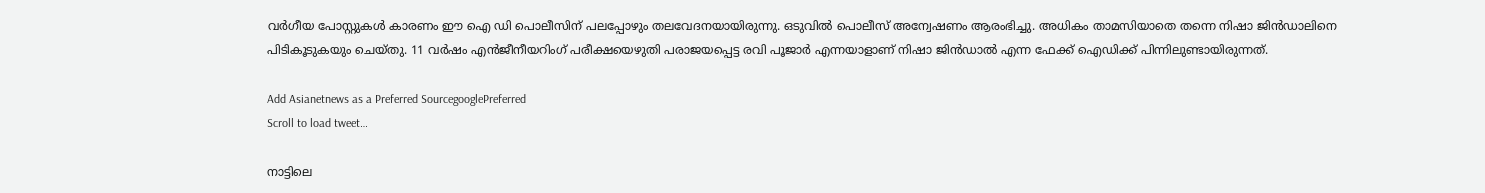വര്‍ഗീയ പോസ്റ്റുകള്‍ കാരണം ഈ ഐ ഡി പൊലീസിന് പലപ്പോഴും തലവേദനയായിരുന്നു. ഒടുവില്‍ പൊലീസ് അന്വേഷണം ആരംഭിച്ചു. അധികം താമസിയാതെ തന്നെ നിഷാ ജിന്‍ഡാലിനെ പിടികൂടുകയും ചെയ്തു. 11 വര്‍ഷം എന്‍ജീനീയറിംഗ് പരീക്ഷയെഴുതി പരാജയപ്പെട്ട രവി പൂജാര്‍ എന്നയാളാണ് നിഷാ ജിന്‍ഡാല്‍ എന്ന ഫേക്ക് ഐഡിക്ക് പിന്നിലുണ്ടായിരുന്നത്.

Add Asianetnews as a Preferred SourcegooglePreferred
Scroll to load tweet…

നാട്ടിലെ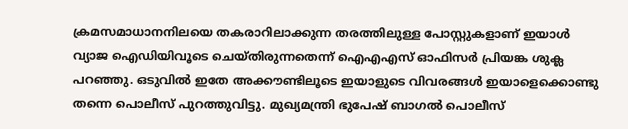ക്രമസമാധാനനിലയെ തകരാറിലാക്കുന്ന തരത്തിലുള്ള പോസ്റ്റുകളാണ് ഇയാള്‍ വ്യാജ ഐഡിയിവൂടെ ചെയ്തിരുന്നതെന്ന് ഐഎഎസ് ഓഫിസര്‍ പ്രിയങ്ക ശുക്ല പറഞ്ഞു. ഒടുവില്‍ ഇതേ അക്കൗണ്ടിലൂടെ ഇയാളുടെ വിവരങ്ങള്‍ ഇയാളെക്കൊണ്ടു തന്നെ പൊലീസ് പുറത്തുവിട്ടു. മുഖ്യമന്ത്രി ഭുപേഷ് ബാഗല്‍ പൊലീസ്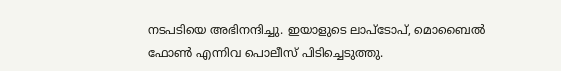നടപടിയെ അഭിനന്ദിച്ചു. ഇയാളുടെ ലാപ്‌ടോപ്, മൊബൈല്‍ ഫോണ്‍ എന്നിവ പൊലീസ് പിടിച്ചെടുത്തു.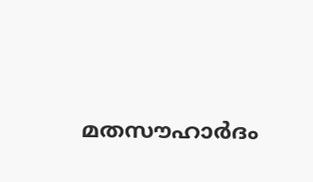മതസൗഹാര്‍ദം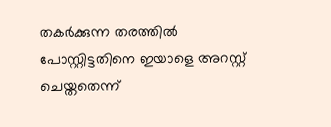തകര്‍ക്കുന്ന തരത്തില്‍ പോസ്റ്റിട്ടതിനെ ഇയാളെ അറസ്റ്റ് ചെയ്തതെന്ന്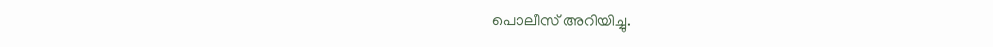പൊലീസ് അറിയിച്ചു.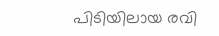പിടിയിലായ രവി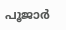പൂജാര്‍